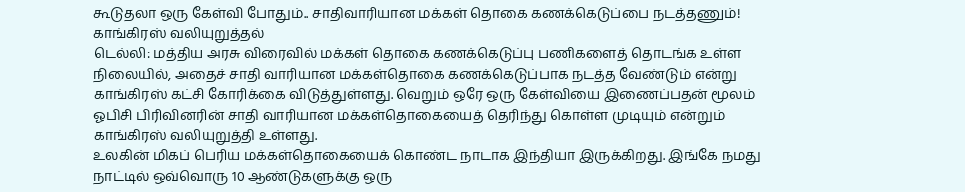கூடுதலா ஒரு கேள்வி போதும்.. சாதிவாரியான மக்கள் தொகை கணக்கெடுப்பை நடத்தணும்! காங்கிரஸ் வலியுறுத்தல்
டெல்லி: மத்திய அரசு விரைவில் மக்கள் தொகை கணக்கெடுப்பு பணிகளைத் தொடங்க உள்ள நிலையில், அதைச் சாதி வாரியான மக்கள்தொகை கணக்கெடுப்பாக நடத்த வேண்டும் என்று காங்கிரஸ் கட்சி கோரிக்கை விடுத்துள்ளது. வெறும் ஒரே ஒரு கேள்வியை இணைப்பதன் மூலம் ஓபிசி பிரிவினரின் சாதி வாரியான மக்கள்தொகையைத் தெரிந்து கொள்ள முடியும் என்றும் காங்கிரஸ் வலியுறுத்தி உள்ளது.
உலகின் மிகப் பெரிய மக்கள்தொகையைக் கொண்ட நாடாக இந்தியா இருக்கிறது. இங்கே நமது நாட்டில் ஒவ்வொரு 10 ஆண்டுகளுக்கு ஒரு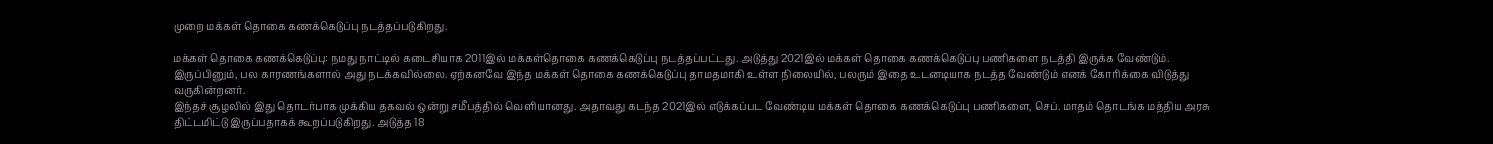முறை மக்கள் தொகை கணக்கெடுப்பு நடத்தப்படுகிறது.

மக்கள் தொகை கணக்கெடுப்பு: நமது நாட்டில் கடைசியாக 2011இல் மக்கள்தொகை கணக்கெடுப்பு நடத்தப்பட்டது. அடுத்து 2021இல் மக்கள் தொகை கணக்கெடுப்பு பணிகளை நடத்தி இருக்க வேண்டும். இருப்பினும், பல காரணங்களால் அது நடக்கவில்லை. ஏற்கனவே இந்த மக்கள் தொகை கணக்கெடுப்பு தாமதமாகி உள்ள நிலையில், பலரும் இதை உடனடியாக நடத்த வேண்டும் எனக் கோரிக்கை விடுத்து வருகின்றனர்.
இந்தச் சூழலில் இது தொடர்பாக முக்கிய தகவல் ஒன்று சமீபத்தில் வெளியானது. அதாவது கடந்த 2021இல் எடுக்கப்பட வேண்டிய மக்கள் தொகை கணக்கெடுப்பு பணிகளை, செப். மாதம் தொடங்க மத்திய அரசு திட்டமிட்டு இருப்பதாகக் கூறப்படுகிறது. அடுத்த 18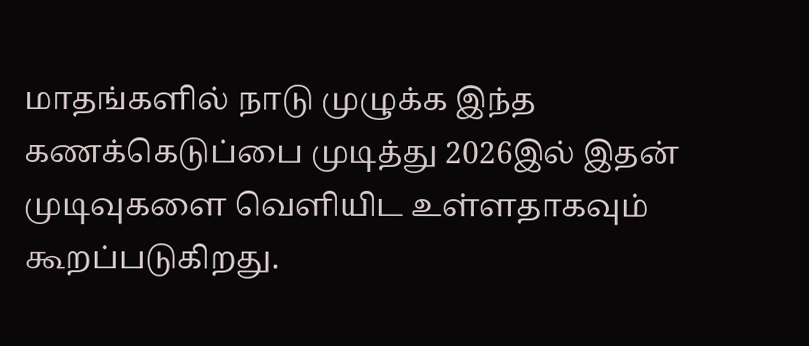மாதங்களில் நாடு முழுக்க இந்த கணக்கெடுப்பை முடித்து 2026இல் இதன் முடிவுகளை வெளியிட உள்ளதாகவும் கூறப்படுகிறது.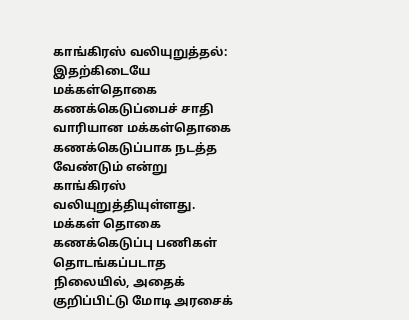காங்கிரஸ் வலியுறுத்தல்: இதற்கிடையே மக்கள்தொகை கணக்கெடுப்பைச் சாதி வாரியான மக்கள்தொகை கணக்கெடுப்பாக நடத்த வேண்டும் என்று காங்கிரஸ் வலியுறுத்தியுள்ளது.
மக்கள் தொகை கணக்கெடுப்பு பணிகள் தொடங்கப்படாத நிலையில், அதைக் குறிப்பிட்டு மோடி அரசைக்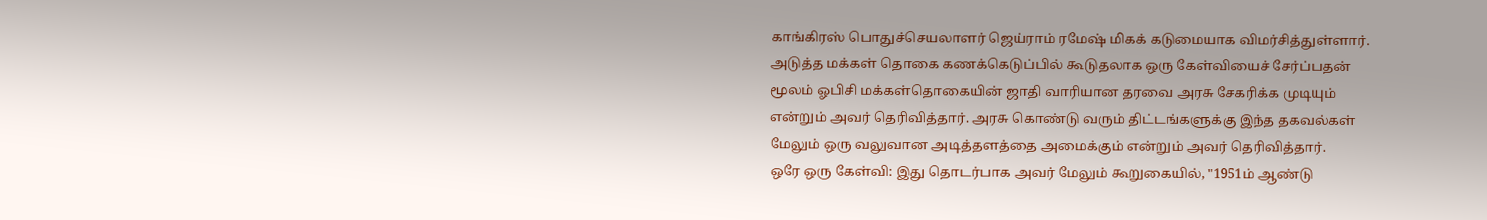காங்கிரஸ் பொதுச்செயலாளர் ஜெய்ராம் ரமேஷ் மிகக் கடுமையாக விமர்சித்துள்ளார். அடுத்த மக்கள் தொகை கணக்கெடுப்பில் கூடுதலாக ஒரு கேள்வியைச் சேர்ப்பதன் மூலம் ஓபிசி மக்கள்தொகையின் ஜாதி வாரியான தரவை அரசு சேகரிக்க முடியும் என்றும் அவர் தெரிவித்தார். அரசு கொண்டு வரும் திட்டங்களுக்கு இந்த தகவல்கள் மேலும் ஒரு வலுவான அடித்தளத்தை அமைக்கும் என்றும் அவர் தெரிவித்தார்.
ஒரே ஒரு கேள்வி: இது தொடர்பாக அவர் மேலும் கூறுகையில், "1951ம் ஆண்டு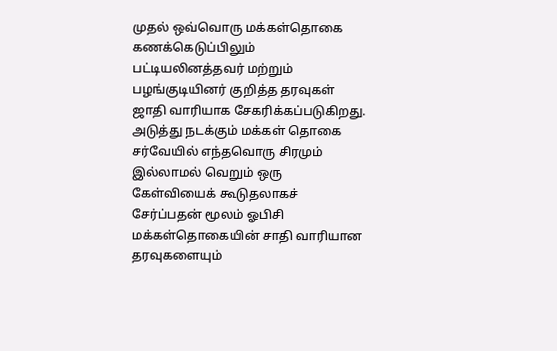முதல் ஒவ்வொரு மக்கள்தொகை கணக்கெடுப்பிலும் பட்டியலினத்தவர் மற்றும் பழங்குடியினர் குறித்த தரவுகள் ஜாதி வாரியாக சேகரிக்கப்படுகிறது. அடுத்து நடக்கும் மக்கள் தொகை சர்வேயில் எந்தவொரு சிரமும் இல்லாமல் வெறும் ஒரு கேள்வியைக் கூடுதலாகச் சேர்ப்பதன் மூலம் ஓபிசி மக்கள்தொகையின் சாதி வாரியான தரவுகளையும்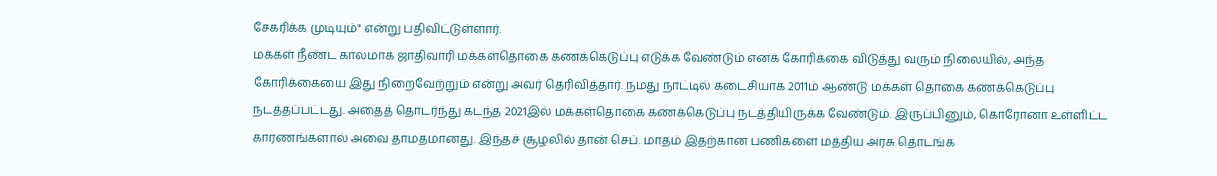சேகரிக்க முடியும்" என்று பதிவிட்டுள்ளார்.
மக்கள் நீண்ட காலமாக ஜாதிவாரி மக்கள்தொகை கணக்கெடுப்பு எடுக்க வேண்டும் எனக் கோரிக்கை விடுத்து வரும் நிலையில், அந்த கோரிக்கையை இது நிறைவேற்றும் என்று அவர் தெரிவித்தார். நமது நாட்டில் கடைசியாக 2011ம் ஆண்டு மக்கள் தொகை கணக்கெடுப்பு நடத்தப்பட்டது. அதைத் தொடர்ந்து கடந்த 2021இல் மக்கள்தொகை கணக்கெடுப்பு நடத்தியிருக்க வேண்டும். இருப்பினும், கொரோனா உள்ளிட்ட காரணங்களால் அவை தாமதமானது. இந்தச் சூழலில் தான் செப். மாதம் இதற்கான பணிகளை மத்திய அரசு தொடங்க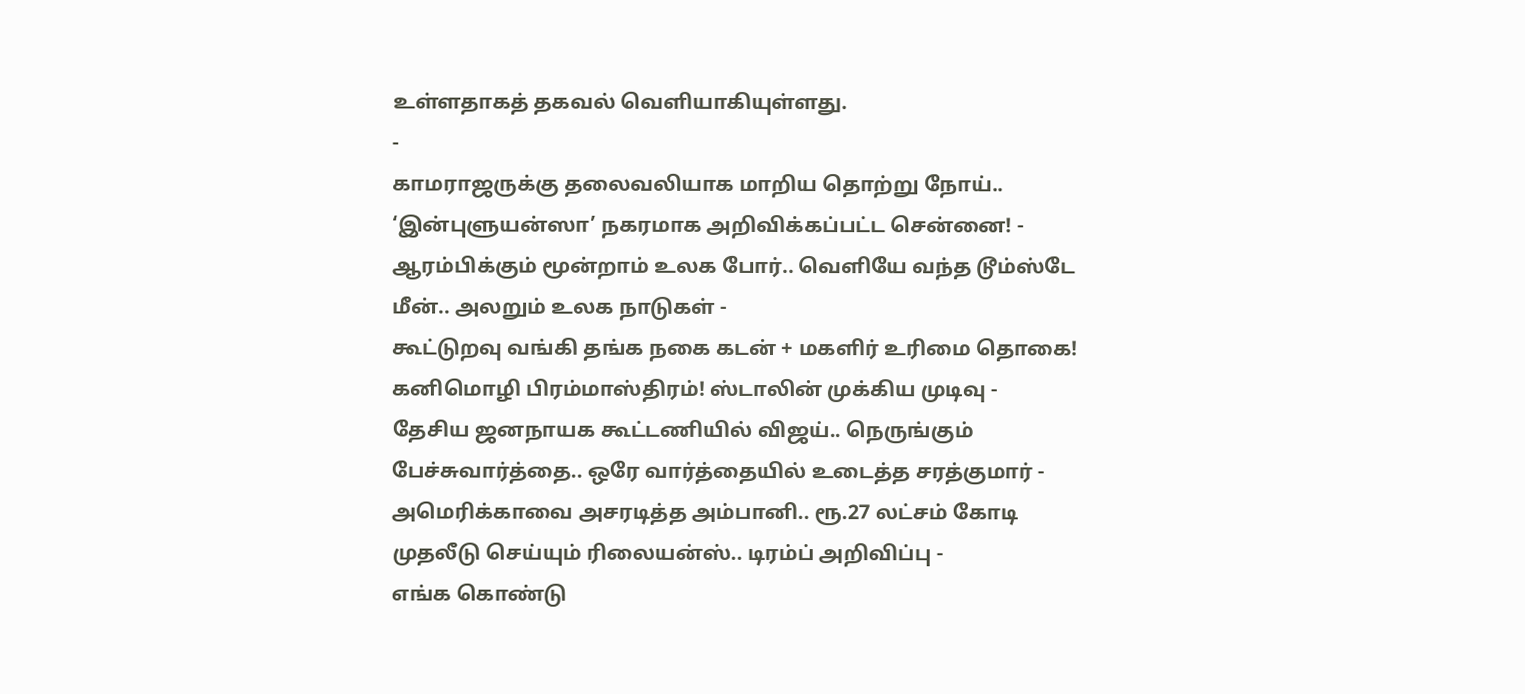உள்ளதாகத் தகவல் வெளியாகியுள்ளது.
-
காமராஜருக்கு தலைவலியாக மாறிய தொற்று நோய்.. ‘இன்புளுயன்ஸா’ நகரமாக அறிவிக்கப்பட்ட சென்னை! -
ஆரம்பிக்கும் மூன்றாம் உலக போர்.. வெளியே வந்த டூம்ஸ்டே மீன்.. அலறும் உலக நாடுகள் -
கூட்டுறவு வங்கி தங்க நகை கடன் + மகளிர் உரிமை தொகை! கனிமொழி பிரம்மாஸ்திரம்! ஸ்டாலின் முக்கிய முடிவு -
தேசிய ஜனநாயக கூட்டணியில் விஜய்.. நெருங்கும் பேச்சுவார்த்தை.. ஒரே வார்த்தையில் உடைத்த சரத்குமார் -
அமெரிக்காவை அசரடித்த அம்பானி.. ரூ.27 லட்சம் கோடி முதலீடு செய்யும் ரிலையன்ஸ்.. டிரம்ப் அறிவிப்பு -
எங்க கொண்டு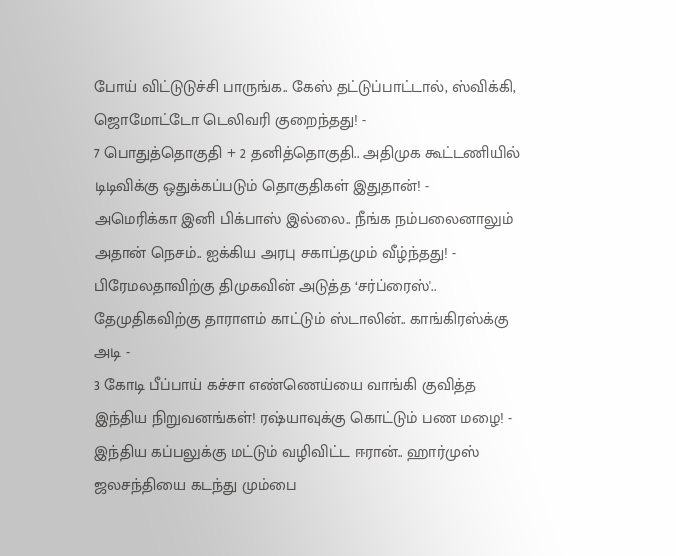போய் விட்டுடுச்சி பாருங்க.. கேஸ் தட்டுப்பாட்டால், ஸ்விக்கி, ஜொமோட்டோ டெலிவரி குறைந்தது! -
7 பொதுத்தொகுதி + 2 தனித்தொகுதி.. அதிமுக கூட்டணியில் டிடிவிக்கு ஒதுக்கப்படும் தொகுதிகள் இதுதான்! -
அமெரிக்கா இனி பிக்பாஸ் இல்லை.. நீங்க நம்பலைனாலும் அதான் நெசம்.. ஐக்கிய அரபு சகாப்தமும் வீழ்ந்தது! -
பிரேமலதாவிற்கு திமுகவின் அடுத்த ‘சர்ப்ரைஸ்'.. தேமுதிகவிற்கு தாராளம் காட்டும் ஸ்டாலின்.. காங்கிரஸ்க்கு அடி -
3 கோடி பீப்பாய் கச்சா எண்ணெய்யை வாங்கி குவித்த இந்திய நிறுவனங்கள்! ரஷ்யாவுக்கு கொட்டும் பண மழை! -
இந்திய கப்பலுக்கு மட்டும் வழிவிட்ட ஈரான்.. ஹார்முஸ் ஜலசந்தியை கடந்து மும்பை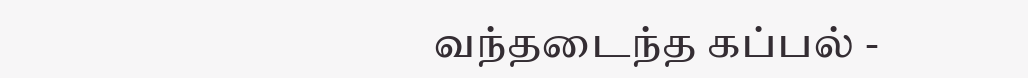வந்தடைந்த கப்பல் -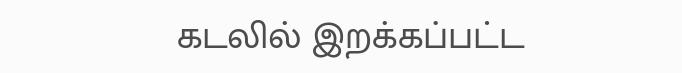கடலில் இறக்கப்பட்ட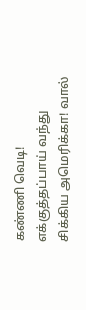கண்ணி வெடி! எக்குத்தப்பாய் வந்து சிக்கிய அமெரிக்கா! வால்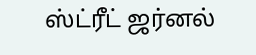ஸ்ட்ரீட் ஜர்னல்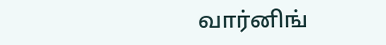வார்னிங்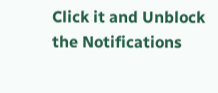Click it and Unblock the Notifications